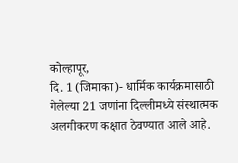कोल्हापूर,
दि. 1 (जिमाका)- धार्मिक कार्यक्रमासाठी
गेलेल्या 21 जणांना दिल्लीमध्ये संस्थात्मक अलगीकरण कक्षात ठेवण्यात आले आहे.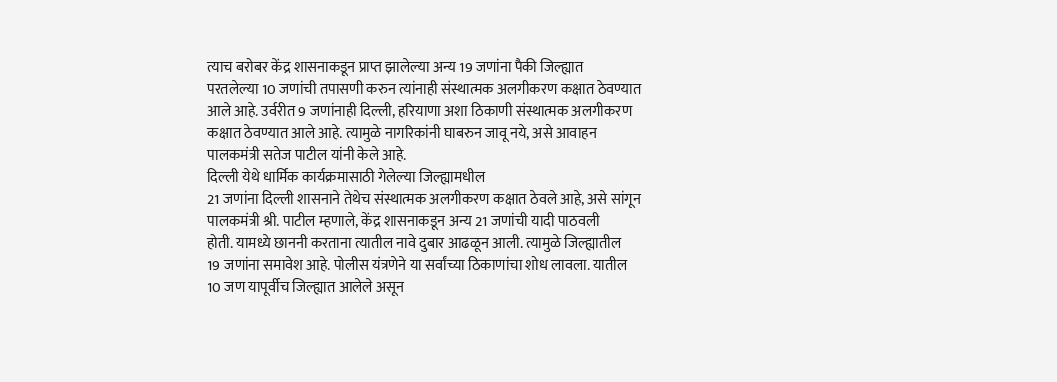त्याच बरोबर केंद्र शासनाकडून प्राप्त झालेल्या अन्य 19 जणांना पैकी जिल्ह्यात
परतलेल्या 10 जणांची तपासणी करुन त्यांनाही संस्थात्मक अलगीकरण कक्षात ठेवण्यात
आले आहे. उर्वरीत 9 जणांनाही दिल्ली, हरियाणा अशा ठिकाणी संस्थात्मक अलगीकरण
कक्षात ठेवण्यात आले आहे. त्यामुळे नागरिकांनी घाबरुन जावू नये, असे आवाहन
पालकमंत्री सतेज पाटील यांनी केले आहे.
दिल्ली येथे धार्मिक कार्यक्रमासाठी गेलेल्या जिल्ह्यामधील
21 जणांना दिल्ली शासनाने तेथेच संस्थात्मक अलगीकरण कक्षात ठेवले आहे, असे सांगून
पालकमंत्री श्री. पाटील म्हणाले, केंद्र शासनाकडून अन्य 21 जणांची यादी पाठवली
होती. यामध्ये छाननी करताना त्यातील नावे दुबार आढळून आली. त्यामुळे जिल्ह्यातील
19 जणांना समावेश आहे. पोलीस यंत्रणेने या सर्वांच्या ठिकाणांचा शोध लावला. यातील
10 जण यापूर्वीच जिल्ह्यात आलेले असून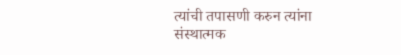त्यांची तपासणी करुन त्यांना संस्थात्मक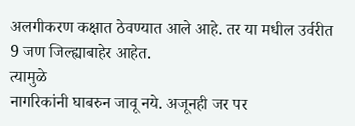अलगीकरण कक्षात ठेवण्यात आले आहे. तर या मधील उर्वरीत 9 जण जिल्ह्याबाहेर आहेत.
त्यामुळे
नागरिकांनी घाबरुन जावू नये. अजूनही जर पर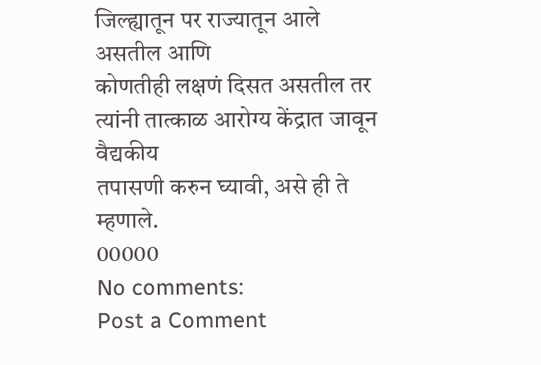जिल्ह्यातून पर राज्यातून आले असतील आणि
कोणतीही लक्षणं दिसत असतील तर त्यांनी तात्काळ आरोग्य केंद्रात जावून वैद्यकीय
तपासणी करुन घ्यावी, असे ही ते म्हणाले.
00000
No comments:
Post a Comment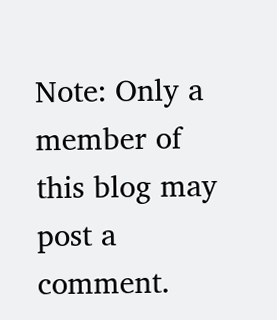Note: Only a member of this blog may post a comment.